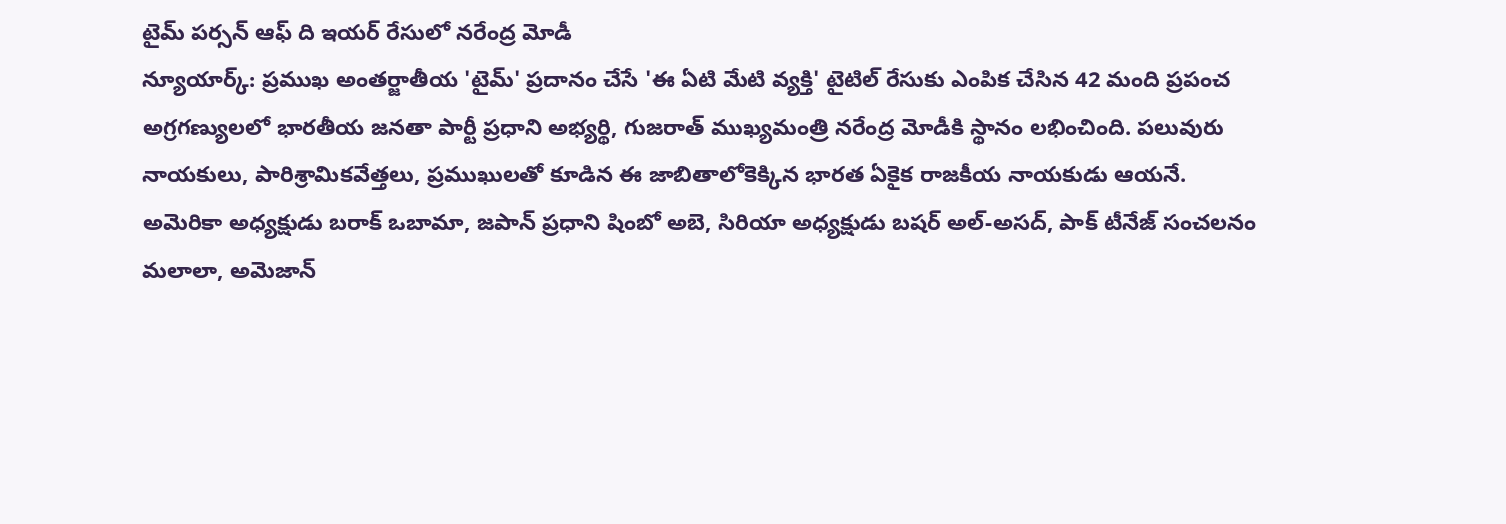టైమ్ పర్సన్ ఆఫ్ ది ఇయర్ రేసులో నరేంద్ర మోడీ
న్యూయార్క్: ప్రముఖ అంతర్జాతీయ 'టైమ్' ప్రదానం చేసే 'ఈ ఏటి మేటి వ్యక్తి' టైటిల్ రేసుకు ఎంపిక చేసిన 42 మంది ప్రపంచ అగ్రగణ్యులలో భారతీయ జనతా పార్టీ ప్రధాని అభ్యర్థి, గుజరాత్ ముఖ్యమంత్రి నరేంద్ర మోడీకి స్థానం లభించింది. పలువురు నాయకులు, పారిశ్రామికవేత్తలు, ప్రముఖులతో కూడిన ఈ జాబితాలోకెక్కిన భారత ఏకైక రాజకీయ నాయకుడు ఆయనే.
అమెరికా అధ్యక్షుడు బరాక్ ఒబామా, జపాన్ ప్రధాని షింబో అబె, సిరియా అధ్యక్షుడు బషర్ అల్-అసద్, పాక్ టీనేజ్ సంచలనం మలాలా, అమెజాన్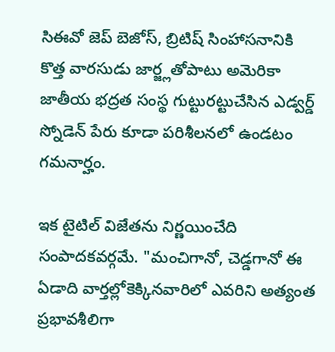సిఈవో జెప్ బెజోస్, బ్రిటిష్ సింహాసనానికి కొత్త వారసుడు జార్జ్లతోపాటు అమెరికా జాతీయ భద్రత సంస్థ గుట్టురట్టుచేసిన ఎడ్వర్డ్ స్నోడెన్ పేరు కూడా పరిశీలనలో ఉండటం గమనార్హం.

ఇక టైటిల్ విజేతను నిర్ణయించేది సంపాదకవర్గమే. "మంచిగానో, చెడ్డగానో ఈ ఏడాది వార్తల్లోకెక్కినవారిలో ఎవరిని అత్యంత ప్రభావశీలిగా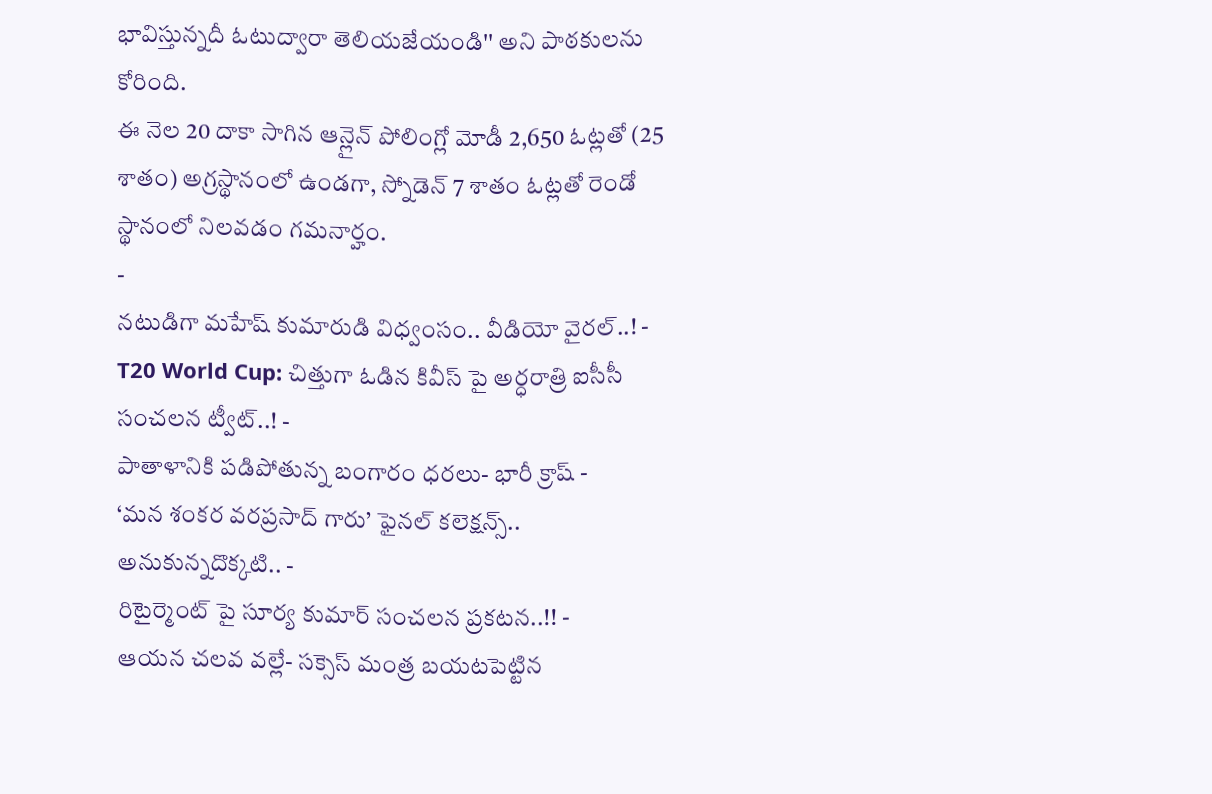భావిస్తున్నదీ ఓటుద్వారా తెలియజేయండి'' అని పాఠకులను కోరింది.
ఈ నెల 20 దాకా సాగిన ఆన్లైన్ పోలింగ్లో మోడీ 2,650 ఓట్లతో (25 శాతం) అగ్రస్థానంలో ఉండగా, స్నోడెన్ 7 శాతం ఓట్లతో రెండో స్థానంలో నిలవడం గమనార్హం.
-
నటుడిగా మహేష్ కుమారుడి విధ్వంసం.. వీడియో వైరల్..! -
T20 World Cup: చిత్తుగా ఓడిన కివీస్ పై అర్ధరాత్రి ఐసీసీ సంచలన ట్వీట్..! -
పాతాళానికి పడిపోతున్న బంగారం ధరలు- భారీ క్రాష్ -
‘మన శంకర వరప్రసాద్ గారు’ ఫైనల్ కలెక్షన్స్.. అనుకున్నదొక్కటి.. -
రిటైర్మెంట్ పై సూర్య కుమార్ సంచలన ప్రకటన..!! -
ఆయన చలవ వల్లే- సక్సెస్ మంత్ర బయటపెట్టిన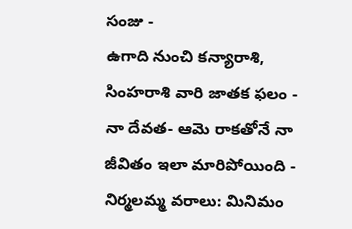సంజు -
ఉగాది నుంచి కన్యారాశి, సింహరాశి వారి జాతక ఫలం -
నా దేవత- ఆమె రాకతోనే నా జీవితం ఇలా మారిపోయింది -
నిర్మలమ్మ వరాలు: మినిమం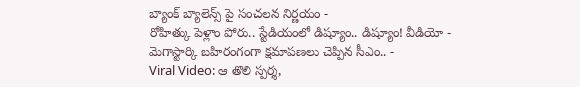బ్యాంక్ బ్యాలెన్స్ పై సంచలన నిర్ణయం -
రోహిత్కు పెళ్లాం పోరు.. స్టేడియంలో డిష్యూం.. డిష్యూం! వీడియో -
మెగాస్టార్కి బహిరంగంగా క్షమాపణలు చెప్పిన సీఎం.. -
Viral Video: ఆ తొలి స్పర్శ,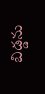బిడ్డను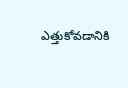ఎత్తుకోవడానికి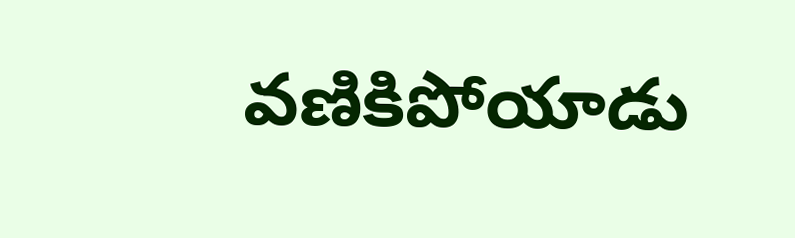వణికిపోయాడు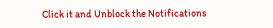Click it and Unblock the Notifications